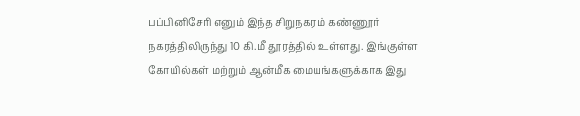பப்பினிசேரி எனும் இந்த சிறுநகரம் கண்ணூர் நகரத்திலிருந்து 10 கி.மீ தூரத்தில் உள்ளது. இங்குள்ள கோயில்கள் மற்றும் ஆன்மீக மையங்களுக்காக இது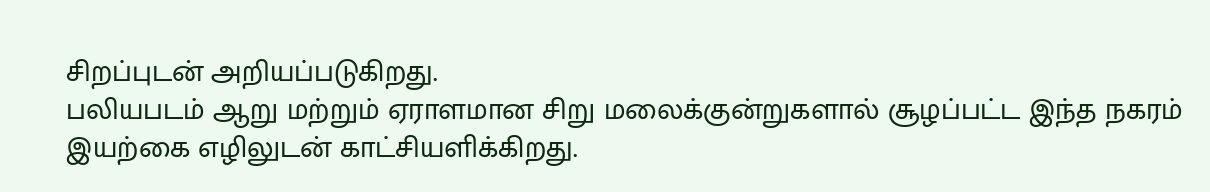சிறப்புடன் அறியப்படுகிறது.
பலியபடம் ஆறு மற்றும் ஏராளமான சிறு மலைக்குன்றுகளால் சூழப்பட்ட இந்த நகரம் இயற்கை எழிலுடன் காட்சியளிக்கிறது.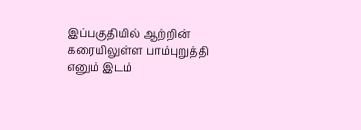இப்பகுதியில் ஆற்றின் கரையிலுள்ள பாம்புறுத்தி எனும் இடம்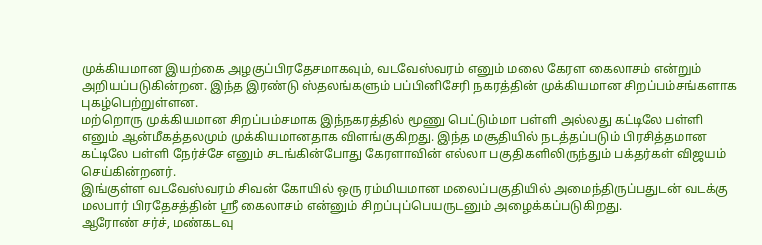முக்கியமான இயற்கை அழகுப்பிரதேசமாகவும், வடவேஸ்வரம் எனும் மலை கேரள கைலாசம் என்றும் அறியப்படுகின்றன. இந்த இரண்டு ஸ்தலங்களும் பப்பினிசேரி நகரத்தின் முக்கியமான சிறப்பம்சங்களாக புகழ்பெற்றுள்ளன.
மற்றொரு முக்கியமான சிறப்பம்சமாக இந்நகரத்தில் மூணு பெட்டும்மா பள்ளி அல்லது கட்டிலே பள்ளி எனும் ஆன்மீகத்தலமும் முக்கியமானதாக விளங்குகிறது. இந்த மசூதியில் நடத்தப்படும் பிரசித்தமான கட்டிலே பள்ளி நேர்ச்சே எனும் சடங்கின்போது கேரளாவின் எல்லா பகுதிகளிலிருந்தும் பக்தர்கள் விஜயம் செய்கின்றனர்.
இங்குள்ள வடவேஸ்வரம் சிவன் கோயில் ஒரு ரம்மியமான மலைப்பகுதியில் அமைந்திருப்பதுடன் வடக்கு மலபார் பிரதேசத்தின் ஸ்ரீ கைலாசம் என்னும் சிறப்புப்பெயருடனும் அழைக்கப்படுகிறது.
ஆரோண் சர்ச், மண்கடவு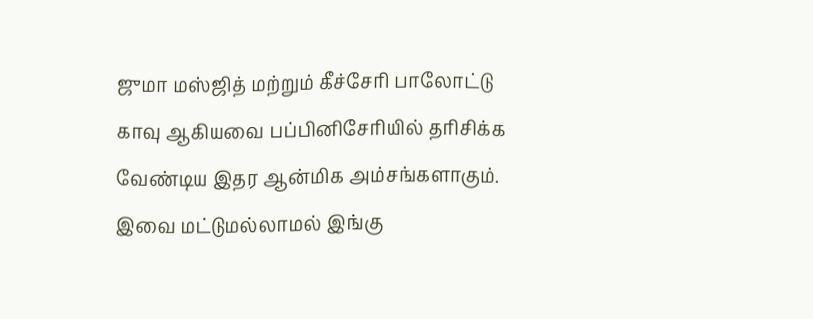ஜுமா மஸ்ஜித் மற்றும் கீச்சேரி பாலோட்டு காவு ஆகியவை பப்பினிசேரியில் தரிசிக்க வேண்டிய இதர ஆன்மிக அம்சங்களாகும். இவை மட்டுமல்லாமல் இங்கு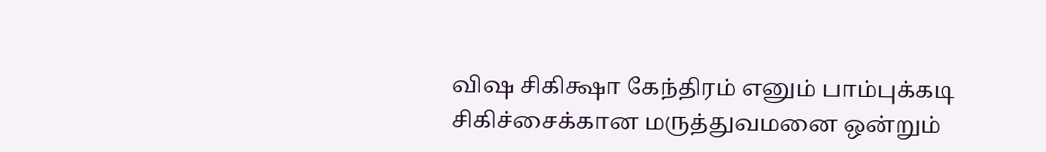விஷ சிகிக்ஷா கேந்திரம் எனும் பாம்புக்கடி சிகிச்சைக்கான மருத்துவமனை ஒன்றும்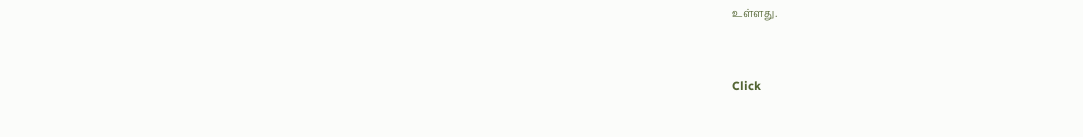உள்ளது.



Click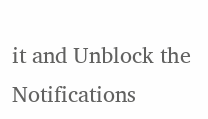it and Unblock the Notifications